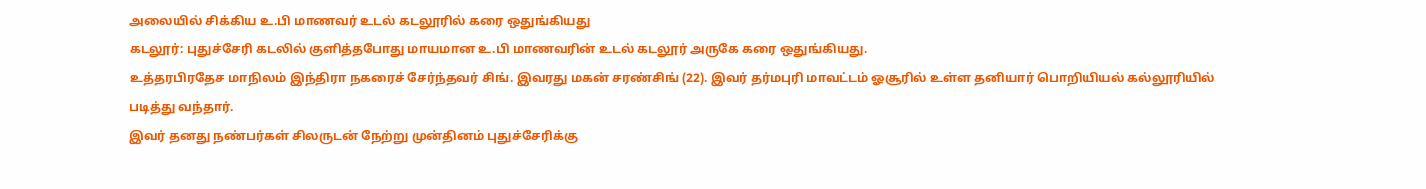அலையில் சிக்கிய உ.பி மாணவர் உடல் கடலூரில் கரை ஒதுங்கியது
கடலூர்: புதுச்சேரி கடலில் குளித்தபோது மாயமான உ.பி மாணவரின் உடல் கடலூர் அருகே கரை ஒதுங்கியது.
உத்தரபிரதேச மாநிலம் இந்திரா நகரைச் சேர்ந்தவர் சிங். இவரது மகன் சரண்சிங் (22). இவர் தர்மபுரி மாவட்டம் ஓசூரில் உள்ள தனியார் பொறியியல் கல்லூரியில் படித்து வந்தார்.
இவர் தனது நண்பர்கள் சிலருடன் நேற்று முன்தினம் புதுச்சேரிக்கு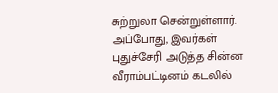சுற்றுலா சென்றுள்ளார். அப்போது, இவர்கள் புதுச்சேரி அடுத்த சின்ன வீராம்பட்டினம் கடலில்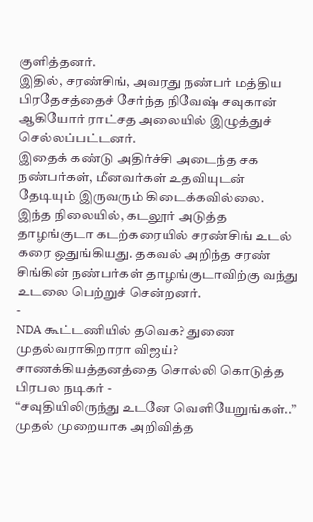குளித்தனர்.
இதில், சரண்சிங், அவரது நண்பர் மத்திய பிரதேசத்தைச் சேர்ந்த நிவேஷ் சவுகான் ஆகியோர் ராட்சத அலையில் இழுத்துச் செல்லப்பட்டனர்.
இதைக் கண்டு அதிர்ச்சி அடைந்த சக நண்பர்கள், மீனவர்கள் உதவியுடன் தேடியும் இருவரும் கிடைக்கவில்லை.
இந்த நிலையில், கடலூர் அடுத்த தாழங்குடா கடற்கரையில் சரண்சிங் உடல் கரை ஒதுங்கியது. தகவல் அறிந்த சரண் சிங்கின் நண்பர்கள் தாழங்குடாவிற்கு வந்து உடலை பெற்றுச் சென்றனர்.
-
NDA கூட்டணியில் தவெக? துணை முதல்வராகிறாரா விஜய்? சாணக்கியத்தனத்தை சொல்லி கொடுத்த பிரபல நடிகர் -
“சவுதியிலிருந்து உடனே வெளியேறுங்கள்..” முதல் முறையாக அறிவித்த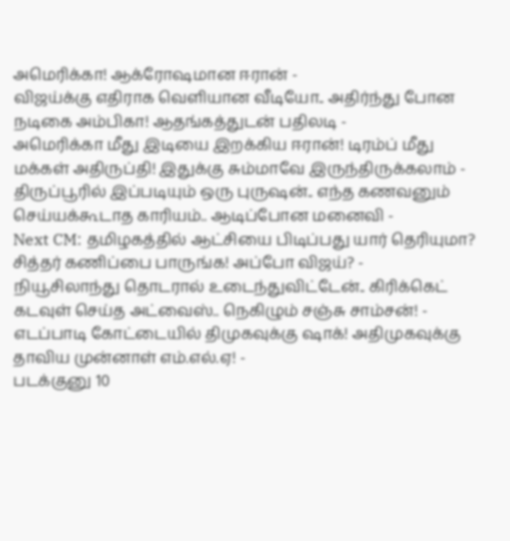அமெரிக்கா! ஆக்ரோஷமான ஈரான் -
விஜய்க்கு எதிராக வெளியான வீடியோ.. அதிர்ந்து போன நடிகை அம்பிகா! ஆதங்கத்துடன் பதிலடி -
அமெரிக்கா மீது இடியை இறக்கிய ஈரான்! டிரம்ப் மீது மக்கள் அதிருப்தி! இதுக்கு சும்மாவே இருந்திருக்கலாம் -
திருப்பூரில் இப்படியும் ஒரு புருஷன்.. எந்த கணவனும் செய்யக்கூடாத காரியம்.. ஆடிப்போன மனைவி -
Next CM: தமிழகத்தில் ஆட்சியை பிடிப்பது யார் தெரியுமா? சித்தர் கணிப்பை பாருங்க! அப்போ விஜய்? -
நியூசிலாந்து தொடரால் உடைந்துவிட்டேன்.. கிரிக்கெட் கடவுள் செய்த அட்வைஸ்.. நெகிழும் சஞ்சு சாம்சன்! -
எடப்பாடி கோட்டையில் திமுகவுக்கு ஷாக்! அதிமுகவுக்கு தாவிய முன்னாள் எம்.எல்.ஏ! -
படக்குனு 10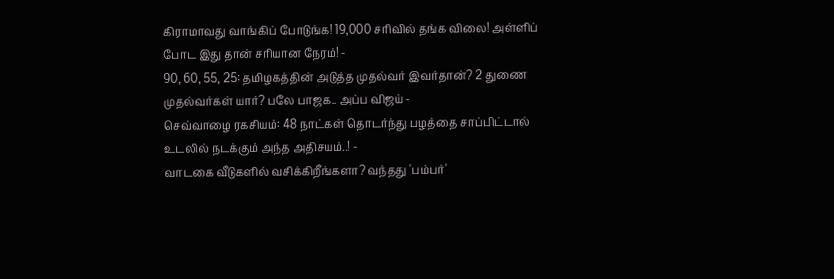கிராமாவது வாங்கிப் போடுங்க! 19,000 சரிவில் தங்க விலை! அள்ளிப் போட இது தான் சரியான நேரம்! -
90, 60, 55, 25: தமிழகத்தின் அடுத்த முதல்வர் இவர்தான்? 2 துணை முதல்வர்கள் யார்? பலே பாஜக.. அப்ப விஜய் -
செவ்வாழை ரகசியம்: 48 நாட்கள் தொடர்ந்து பழத்தை சாப்பிட்டால் உடலில் நடக்கும் அந்த அதிசயம்..! -
வாடகை வீடுகளில் வசிக்கிறீங்களா? வந்தது 'பம்பர்'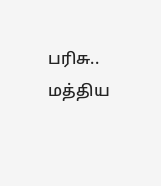பரிசு.. மத்திய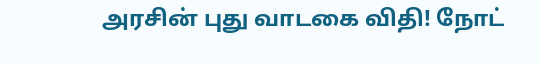அரசின் புது வாடகை விதி! நோட்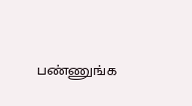பண்ணுங்க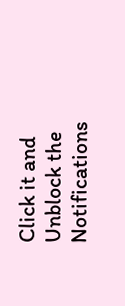Click it and Unblock the Notifications